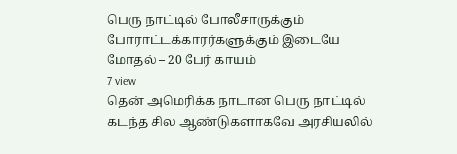பெரு நாட்டில் போலீசாருக்கும் போராட்டக்காரர்களுக்கும் இடையே மோதல் – 20 பேர் காயம்
7 view
தென் அமெரிக்க நாடான பெரு நாட்டில் கடந்த சில ஆண்டுகளாகவே அரசியலில்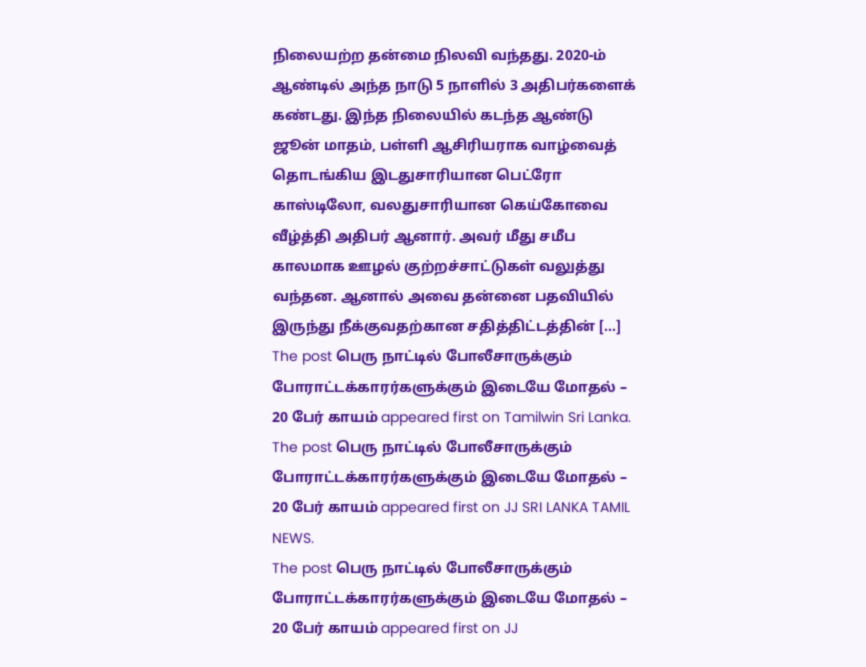நிலையற்ற தன்மை நிலவி வந்தது. 2020-ம் ஆண்டில் அந்த நாடு 5 நாளில் 3 அதிபர்களைக் கண்டது. இந்த நிலையில் கடந்த ஆண்டு ஜூன் மாதம், பள்ளி ஆசிரியராக வாழ்வைத் தொடங்கிய இடதுசாரியான பெட்ரோ காஸ்டிலோ, வலதுசாரியான கெய்கோவை வீழ்த்தி அதிபர் ஆனார். அவர் மீது சமீப காலமாக ஊழல் குற்றச்சாட்டுகள் வலுத்து வந்தன. ஆனால் அவை தன்னை பதவியில் இருந்து நீக்குவதற்கான சதித்திட்டத்தின் […] The post பெரு நாட்டில் போலீசாருக்கும் போராட்டக்காரர்களுக்கும் இடையே மோதல் – 20 பேர் காயம் appeared first on Tamilwin Sri Lanka.
The post பெரு நாட்டில் போலீசாருக்கும் போராட்டக்காரர்களுக்கும் இடையே மோதல் – 20 பேர் காயம் appeared first on JJ SRI LANKA TAMIL NEWS.
The post பெரு நாட்டில் போலீசாருக்கும் போராட்டக்காரர்களுக்கும் இடையே மோதல் – 20 பேர் காயம் appeared first on JJ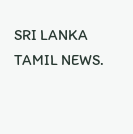SRI LANKA TAMIL NEWS.